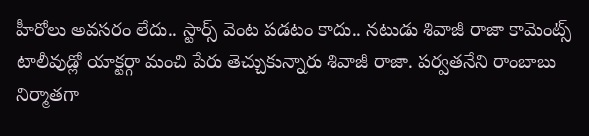హీరోలు అవసరం లేదు.. స్టార్స్ వెంట పడటం కాదు.. నటుడు శివాజీ రాజా కామెంట్స్
టాలీవుడ్లో యాక్టర్గా మంచి పేరు తెచ్చుకున్నారు శివాజీ రాజా. పర్వతనేని రాంబాబు నిర్మాతగా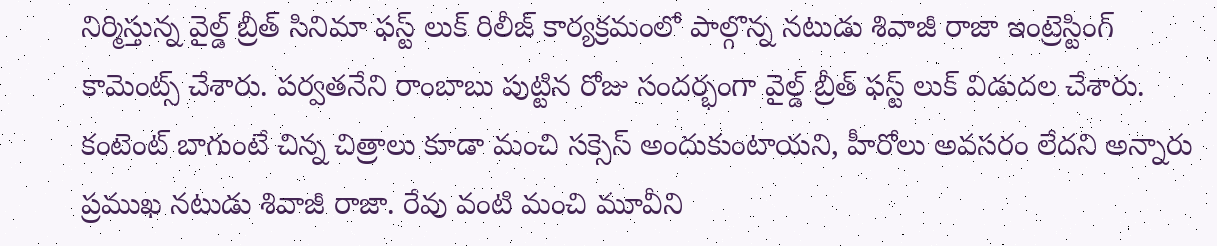నిర్మిస్తున్న వైల్డ్ బ్రీత్ సినిమా ఫస్ట్ లుక్ రిలీజ్ కార్యక్రమంలో పాల్గొన్న నటుడు శివాజీ రాజా ఇంట్రెస్టింగ్ కామెంట్స్ చేశారు. పర్వతనేని రాంబాబు పుట్టిన రోజు సందర్భంగా వైల్డ్ బ్రీత్ ఫస్ట్ లుక్ విడుదల చేశారు.
కంటెంట్ బాగుంటే చిన్న చిత్రాలు కూడా మంచి సక్సెస్ అందుకుంటాయని, హీరోలు అవసరం లేదని అన్నారు ప్రముఖ నటుడు శివాజీ రాజా. రేవు వంటి మంచి మూవీని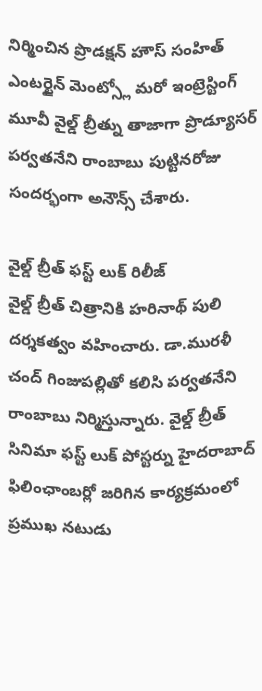నిర్మించిన ప్రొడక్షన్ హౌస్ సంహిత్ ఎంటర్టైన్ మెంట్స్లో మరో ఇంట్రెస్టింగ్ మూవీ వైల్డ్ బ్రీత్ను తాజాగా ప్రొడ్యూసర్ పర్వతనేని రాంబాబు పుట్టినరోజు సందర్భంగా అనౌన్స్ చేశారు.

వైల్డ్ బ్రీత్ ఫస్ట్ లుక్ రిలీజ్
వైల్డ్ బ్రీత్ చిత్రానికి హరినాథ్ పులి దర్శకత్వం వహించారు. డా.మురళీ చంద్ గింజుపల్లితో కలిసి పర్వతనేని రాంబాబు నిర్మిస్తున్నారు. వైల్డ్ బ్రీత్ సినిమా ఫస్ట్ లుక్ పోస్టర్ను హైదరాబాద్ ఫిలింఛాంబర్లో జరిగిన కార్యక్రమంలో ప్రముఖ నటుడు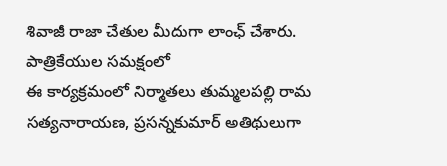శివాజీ రాజా చేతుల మీదుగా లాంఛ్ చేశారు.
పాత్రికేయుల సమక్షంలో
ఈ కార్యక్రమంలో నిర్మాతలు తుమ్మలపల్లి రామ సత్యనారాయణ, ప్రసన్నకుమార్ అతిథులుగా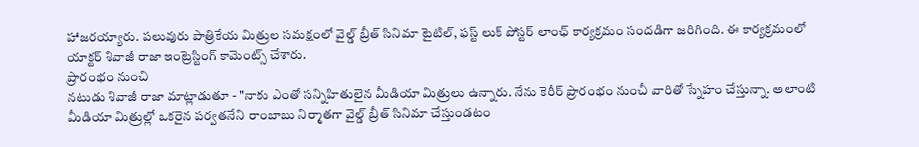హాజరయ్యారు. పలువురు పాత్రికేయ మిత్రుల సమక్షంలో వైల్డ్ బ్రీత్ సినిమా టైటిల్, ఫస్ట్ లుక్ పోస్టర్ లాంఛ్ కార్యక్రమం సందడిగా జరిగింది. ఈ కార్యక్రమంలో యాక్టర్ శివాజీ రాజా ఇంట్రెస్టింగ్ కామెంట్స్ చేశారు.
ప్రారంభం నుంచి
నటుడు శివాజీ రాజా మాట్లాడుతూ - "నాకు ఎంతో సన్నిహితులైన మీడియా మిత్రులు ఉన్నారు. నేను కెరీర్ ప్రారంభం నుంచీ వారితో స్నేహం చేస్తున్నా. అలాంటి మీడియా మిత్రుల్లో ఒకరైన పర్వతనేని రాంబాబు నిర్మాతగా వైల్డ్ బ్రీత్ సినిమా చేస్తుండటం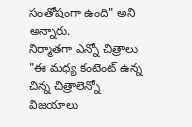సంతోషంగా ఉంది" అని అన్నారు.
నిర్మాతగా ఎన్నో చిత్రాలు
"ఈ మధ్య కంటెంట్ ఉన్న చిన్న చిత్రాలెన్నో విజయాలు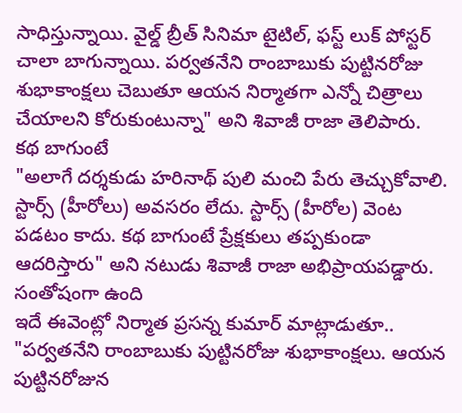సాధిస్తున్నాయి. వైల్డ్ బ్రీత్ సినిమా టైటిల్, ఫస్ట్ లుక్ పోస్టర్ చాలా బాగున్నాయి. పర్వతనేని రాంబాబుకు పుట్టినరోజు శుభాకాంక్షలు చెబుతూ ఆయన నిర్మాతగా ఎన్నో చిత్రాలు చేయాలని కోరుకుంటున్నా" అని శివాజీ రాజా తెలిపారు.
కథ బాగుంటే
"అలాగే దర్శకుడు హరినాథ్ పులి మంచి పేరు తెచ్చుకోవాలి. స్టార్స్ (హీరోలు) అవసరం లేదు. స్టార్స్ (హీరోల) వెంట పడటం కాదు. కథ బాగుంటే ప్రేక్షకులు తప్పకుండా ఆదరిస్తారు" అని నటుడు శివాజీ రాజా అభిప్రాయపడ్డారు.
సంతోషంగా ఉంది
ఇదే ఈవెంట్లో నిర్మాత ప్రసన్న కుమార్ మాట్లాడుతూ.. "పర్వతనేని రాంబాబుకు పుట్టినరోజు శుభాకాంక్షలు. ఆయన పుట్టినరోజున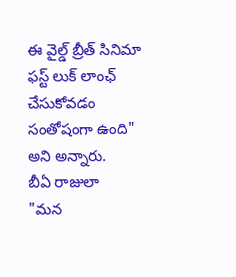ఈ వైల్డ్ బ్రీత్ సినిమా ఫస్ట్ లుక్ లాంఛ్ చేసుకోవడం సంతోషంగా ఉంది" అని అన్నారు.
బీఏ రాజులా
"మన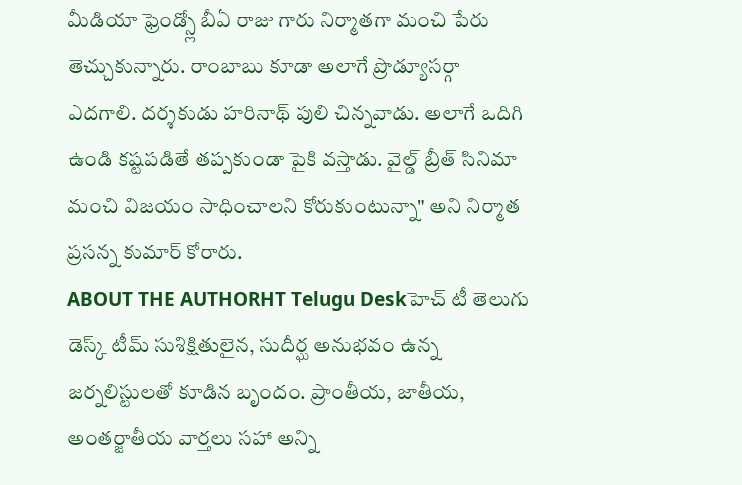మీడియా ఫ్రెండ్స్లో బీఏ రాజు గారు నిర్మాతగా మంచి పేరు తెచ్చుకున్నారు. రాంబాబు కూడా అలాగే ప్రొడ్యూసర్గా ఎదగాలి. దర్శకుడు హరినాథ్ పులి చిన్నవాడు. అలాగే ఒదిగి ఉండి కష్టపడితే తప్పకుండా పైకి వస్తాడు. వైల్డ్ బ్రీత్ సినిమా మంచి విజయం సాధించాలని కోరుకుంటున్నా" అని నిర్మాత ప్రసన్న కుమార్ కోరారు.
ABOUT THE AUTHORHT Telugu Deskహెచ్ టీ తెలుగు డెస్క్ టీమ్ సుశిక్షితులైన, సుదీర్ఘ అనుభవం ఉన్న జర్నలిస్టులతో కూడిన బృందం. ప్రాంతీయ, జాతీయ, అంతర్జాతీయ వార్తలు సహా అన్ని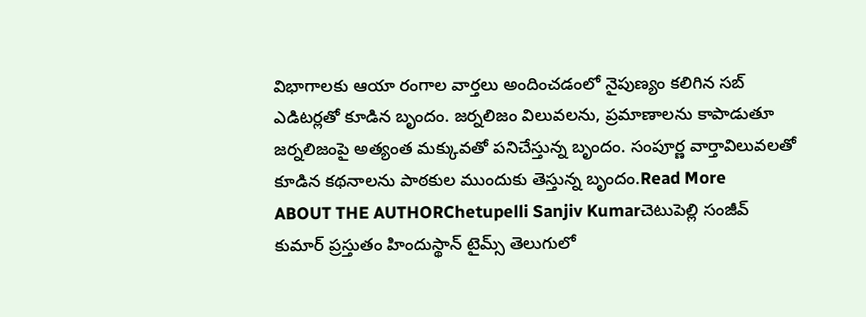విభాగాలకు ఆయా రంగాల వార్తలు అందించడంలో నైపుణ్యం కలిగిన సబ్ ఎడిటర్లతో కూడిన బృందం. జర్నలిజం విలువలను, ప్రమాణాలను కాపాడుతూ జర్నలిజంపై అత్యంత మక్కువతో పనిచేస్తున్న బృందం. సంపూర్ణ వార్తావిలువలతో కూడిన కథనాలను పాఠకుల ముందుకు తెస్తున్న బృందం.Read More
ABOUT THE AUTHORChetupelli Sanjiv Kumarచెటుపెల్లి సంజీవ్ కుమార్ ప్రస్తుతం హిందుస్థాన్ టైమ్స్ తెలుగులో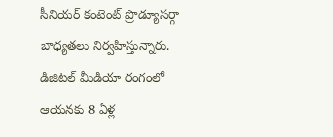సీనియర్ కంటెంట్ ప్రొడ్యూసర్గా బాధ్యతలు నిర్వహిస్తున్నారు. డిజిటల్ మీడియా రంగంలో ఆయనకు 8 ఏళ్ల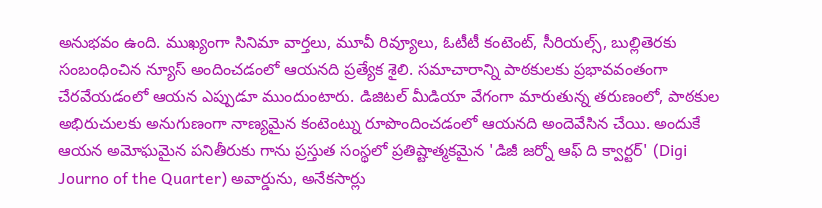అనుభవం ఉంది. ముఖ్యంగా సినిమా వార్తలు, మూవీ రివ్యూలు, ఓటీటీ కంటెంట్, సీరియల్స్, బుల్లితెరకు సంబంధించిన న్యూస్ అందించడంలో ఆయనది ప్రత్యేక శైలి. సమాచారాన్ని పాఠకులకు ప్రభావవంతంగా చేరవేయడంలో ఆయన ఎప్పుడూ ముందుంటారు. డిజిటల్ మీడియా వేగంగా మారుతున్న తరుణంలో, పాఠకుల అభిరుచులకు అనుగుణంగా నాణ్యమైన కంటెంట్ను రూపొందించడంలో ఆయనది అందెవేసిన చేయి. అందుకే ఆయన అమోఘమైన పనితీరుకు గాను ప్రస్తుత సంస్థలో ప్రతిష్టాత్మకమైన 'డిజీ జర్నో ఆఫ్ ది క్వార్టర్' (Digi Journo of the Quarter) అవార్డును, అనేకసార్లు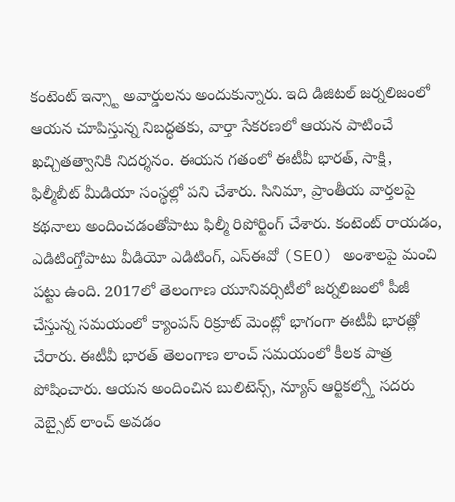కంటెంట్ ఇన్స్టా అవార్డులను అందుకున్నారు. ఇది డిజిటల్ జర్నలిజంలో ఆయన చూపిస్తున్న నిబద్ధతకు, వార్తా సేకరణలో ఆయన పాటించే ఖచ్చితత్వానికి నిదర్శనం. ఈయన గతంలో ఈటీవీ భారత్, సాక్షి, ఫిల్మీబీట్ మీడియా సంస్థల్లో పని చేశారు. సినిమా, ప్రాంతీయ వార్తలపై కథనాలు అందించడంతోపాటు ఫిల్మీ రిపోర్టింగ్ చేశారు. కంటెంట్ రాయడం, ఎడిటింగ్తోపాటు వీడియో ఎడిటింగ్, ఎస్ఈవో (SEO) అంశాలపై మంచి పట్టు ఉంది. 2017లో తెలంగాణ యూనివర్సిటీలో జర్నలిజంలో పీజీ చేస్తున్న సమయంలో క్యాంపస్ రిక్రూట్ మెంట్లో భాగంగా ఈటీవీ భారత్లో చేరారు. ఈటీవీ భారత్ తెలంగాణ లాంచ్ సమయంలో కీలక పాత్ర పోషించారు. ఆయన అందించిన బులిటెన్స్, న్యూస్ ఆర్టికల్స్తో సదరు వెబ్సైట్ లాంచ్ అవడం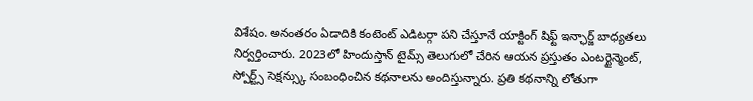విశేషం. అనంతరం ఏడాదికి కంటెంట్ ఎడిటర్గా పని చేస్తూనే యాక్టింగ్ షిఫ్ట్ ఇన్ఛార్జ్ బాధ్యతలు నిర్వర్తించారు. 2023లో హిందుస్తాన్ టైమ్స్ తెలుగులో చేరిన ఆయన ప్రస్తుతం ఎంటర్టైన్మెంట్, స్పోర్ట్స్ సెక్షన్స్కు సంబంధించిన కథనాలను అందిస్తున్నారు. ప్రతి కథనాన్ని లోతుగా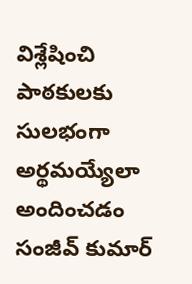విశ్లేషించి పాఠకులకు సులభంగా అర్థమయ్యేలా అందించడం సంజీవ్ కుమార్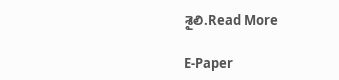శైలి.Read More

E-Paper